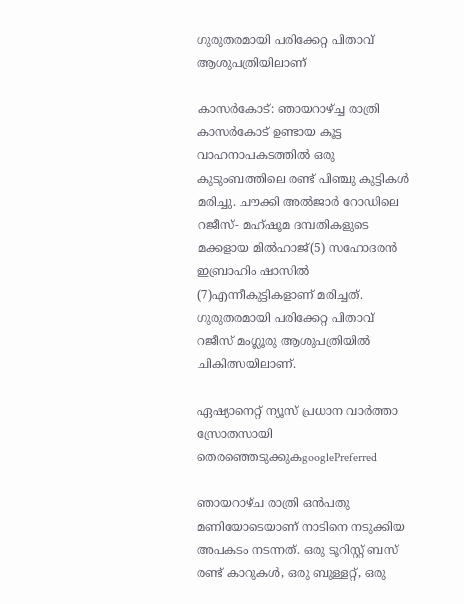ഗുരുതരമായി പരിക്കേറ്റ പിതാവ് ആശുപത്രിയിലാണ്

കാസർകോട്: ഞായറാഴ്ച്ച രാത്രി കാസർകോട് ഉണ്ടായ കൂട്ട വാഹനാപകടത്തിൽ ഒരു കുടുംബത്തിലെ രണ്ട് പിഞ്ചു കുട്ടികൾ മരിച്ചു. ചൗക്കി അല്‍ജാര്‍ റോഡിലെ റജീസ്- മഹ്ഷൂമ ദമ്പതികളുടെ മക്കളായ മില്‍ഹാജ്(5) സഹോദരന്‍ ഇബ്രാഹിം ഷാസിൽ (7)എന്നീകുട്ടികളാണ്‌ മരിച്ചത്. ഗുരുതരമായി പരിക്കേറ്റ പിതാവ് റജീസ്‌ മംഗ്ലൂരു ആശുപത്രിയിൽ ചികിത്സയിലാണ്‌.

ഏഷ്യാനെറ്റ് ന്യൂസ് പ്രധാന വാർത്താ സ്രോതസായി തെരഞ്ഞെടുക്കുകgooglePreferred

ഞായറാഴ്ച രാത്രി ഒൻപതു മണിയോടെയാണ് നാടിനെ നടുക്കിയ അപകടം നടന്നത്. ഒരു ടൂറിസ്റ്റ് ബസ് രണ്ട് കാറുകൾ, ഒരു ബുള്ളറ്റ്, ഒരു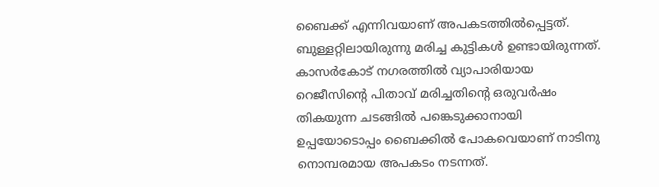ബൈക്ക് എന്നിവയാണ് അപകടത്തിൽപ്പെട്ടത്. ബുള്ളറ്റിലായിരുന്നു മരിച്ച കുട്ടികൾ ഉണ്ടായിരുന്നത്. കാസർകോട് നഗരത്തിൽ വ്യാപാരിയായ റെജീസിന്റെ പിതാവ് മരിച്ചതിന്റെ ഒരുവർഷം തികയുന്ന ചടങ്ങിൽ പങ്കെടുക്കാനായി ഉപ്പയോടൊപ്പം ബൈക്കിൽ പോകവെയാണ് നാടിനു നൊമ്പരമായ അപകടം നടന്നത്.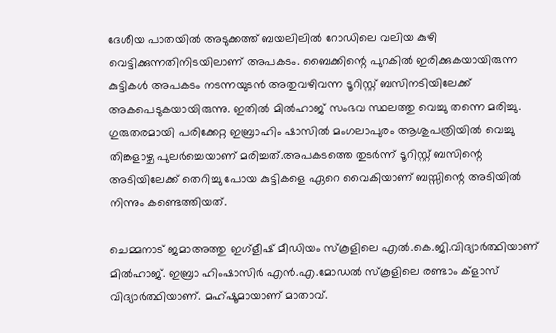ദേശീയ പാതയിൽ അടുക്കത്ത്‌ ബയലിലിൽ റോഡിലെ വലിയ കുഴി വെട്ടിക്കുന്നതിനിടയിലാണ് അപകടം. ബൈക്കിന്റെ പുറകിൽ ഇരിക്കുകയായിരുന്ന കുട്ടികൾ അപകടം നടന്നയുടൻ അതുവഴിവന്ന ടൂറിസ്റ്റ് ബസിനടിയിലേക്ക് അകപെടുകയായിരുന്നു. ഇതിൽ മിൽഹാജ് സംഭവ സ്ഥലത്തു വെച്ചു തന്നെ മരിച്ചു. ഗുരുതരമായി പരിക്കേറ്റ ഇബ്രാഹിം ഷാസിൽ മംഗലാപുരം ആശുപത്രിയിൽ വെച്ചു തിങ്കളാഴ്ച പുലർച്ചെയാണ് മരിച്ചത്.അപകടത്തെ തുടർന്ന് ടൂറിസ്റ്റ് ബസിന്റെ അടിയിലേക്ക് തെറിച്ചു പോയ കുട്ടികളെ ഏറെ വൈകിയാണ് ബസ്സിന്റെ അടിയിൽ നിന്നും കണ്ടെത്തിയത്.

ചെമ്മനാട് ജമാഅത്തു ഇഗ്ളീഷ് മീഡിയം സ്‌കൂളിലെ എൽ.കെ.ജി.വിദ്യാർത്ഥിയാണ് മിൽഹാജ്. ഇബ്രാ ഹിംഷാസിർ എൻ.എ.മോഡൽ സ്‌കൂളിലെ രണ്ടാം ക്‌ളാസ് വിദ്യാർത്ഥിയാണ്. മഹ്ഷൂമായാണ് മാതാവ്.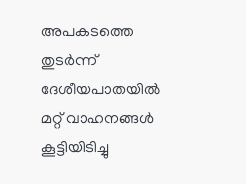അപകടത്തെ തുടർന്ന് ദേശീയപാതയിൽ മറ്റ് വാഹനങ്ങൾ കൂട്ടിയിടിച്ചു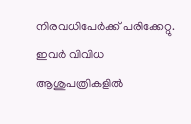നിരവധിപേർക്ക് പരിക്കേറ്റു. ഇവർ വിവിധ ആശുപത്രികളിൽ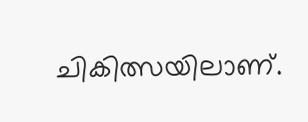ചികിത്സയിലാണ്.